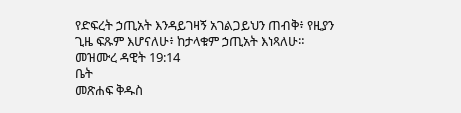የድፍረት ኃጢአት እንዳይገዛኝ አገልጋይህን ጠብቅ፥ የዚያን ጊዜ ፍጹም እሆናለሁ፥ ከታላቁም ኃጢአት እነጻለሁ።
መዝሙረ ዳዊት 19:14
ቤት
መጽሐፍ ቅዱስ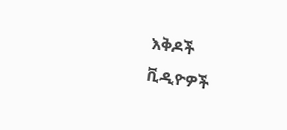እቅዶች
ቪዲዮዎች